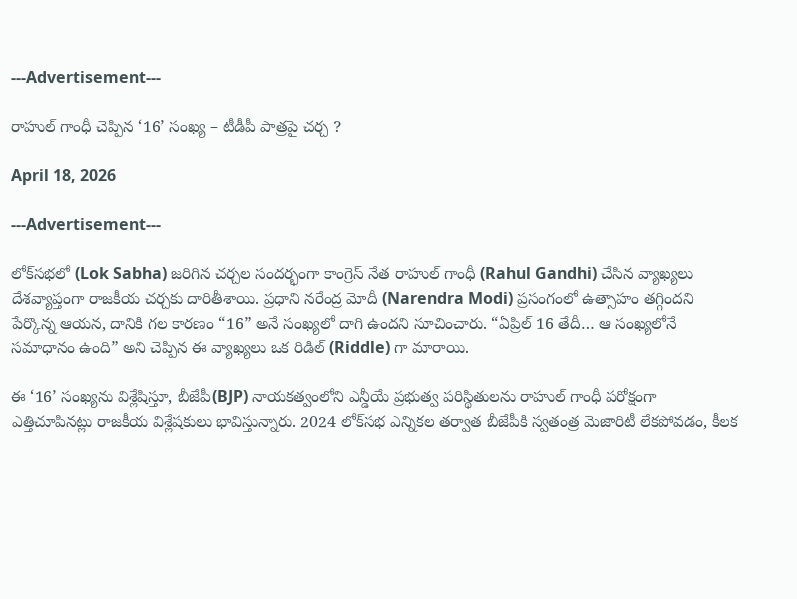---Advertisement---

రాహుల్ గాంధీ చెప్పిన ‘16’ సంఖ్య – టీడీపీ పాత్రపై చర్చ ?

April 18, 2026

---Advertisement---

లోక్‌సభలో (Lok Sabha) జరిగిన చర్చల సందర్భంగా కాంగ్రెస్ నేత రాహుల్ గాంధీ (Rahul Gandhi) చేసిన వ్యాఖ్యలు దేశవ్యాప్తంగా రాజకీయ చర్చకు దారితీశాయి. ప్రధాని నరేంద్ర మోదీ (Narendra Modi) ప్రసంగంలో ఉత్సాహం తగ్గిందని పేర్కొన్న ఆయన, దానికి గల కారణం “16” అనే సంఖ్యలో దాగి ఉందని సూచించారు. “ఏప్రిల్ 16 తేదీ… ఆ సంఖ్యలోనే సమాధానం ఉంది” అని చెప్పిన ఈ వ్యాఖ్యలు ఒక రిడిల్ (Riddle) గా మారాయి.

ఈ ‘16’ సంఖ్యను విశ్లేషిస్తూ, బీజేపీ(BJP) నాయకత్వంలోని ఎన్డీయే ప్రభుత్వ పరిస్థితులను రాహుల్ గాంధీ పరోక్షంగా ఎత్తిచూపినట్లు రాజకీయ విశ్లేషకులు భావిస్తున్నారు. 2024 లోక్‌సభ ఎన్నికల తర్వాత బీజేపీకి స్వతంత్ర మెజారిటీ లేకపోవడం, కీలక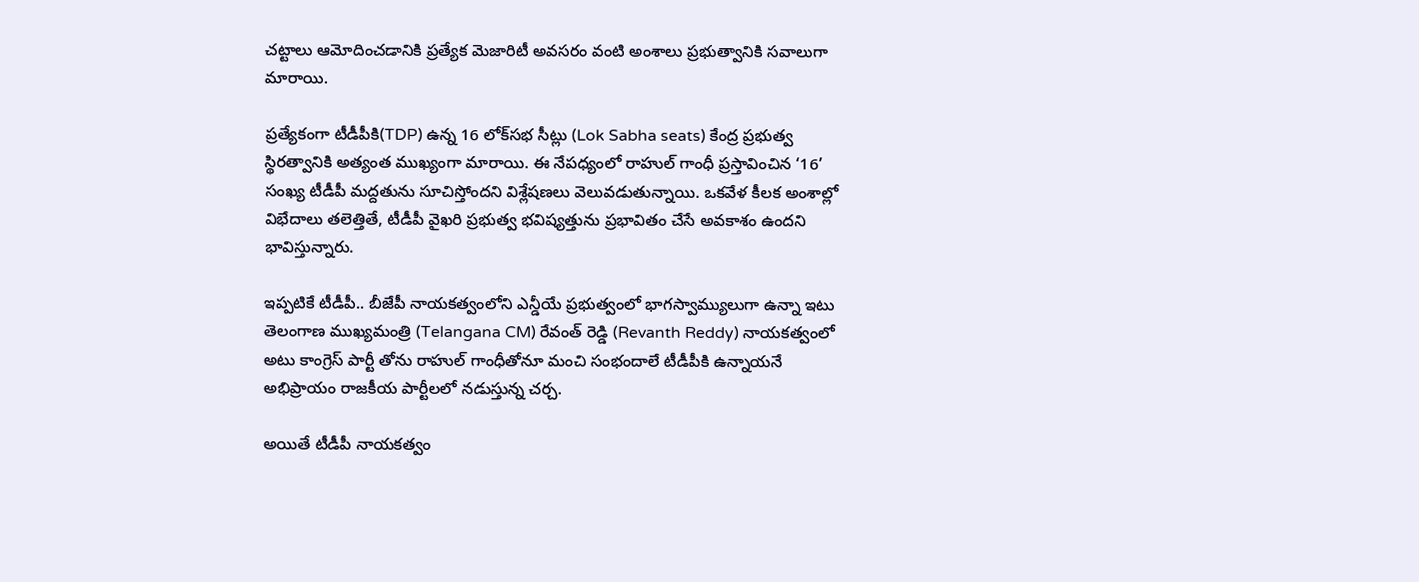చట్టాలు ఆమోదించడానికి ప్రత్యేక మెజారిటీ అవసరం వంటి అంశాలు ప్రభుత్వానికి సవాలుగా మారాయి.

ప్రత్యేకంగా టీడీపీకి(TDP) ఉన్న 16 లోక్‌సభ సీట్లు (Lok Sabha seats) కేంద్ర ప్రభుత్వ స్థిరత్వానికి అత్యంత ముఖ్యంగా మారాయి. ఈ నేపధ్యంలో రాహుల్ గాంధీ ప్రస్తావించిన ‘16’ సంఖ్య టీడీపీ మద్దతును సూచిస్తోందని విశ్లేషణలు వెలువడుతున్నాయి. ఒకవేళ కీలక అంశాల్లో విభేదాలు తలెత్తితే, టీడీపీ వైఖరి ప్రభుత్వ భవిష్యత్తును ప్రభావితం చేసే అవకాశం ఉందని భావిస్తున్నారు.

ఇప్పటికే టీడీపీ.. బీజేపీ నాయకత్వంలోని ఎన్డీయే ప్రభుత్వంలో భాగస్వామ్యులుగా ఉన్నా ఇటు తెలంగాణ ముఖ్యమంత్రి (Telangana CM) రేవంత్ రెడ్డి (Revanth Reddy) నాయకత్వంలో అటు కాంగ్రెస్ పార్టీ తోను రాహుల్ గాంధీతోనూ మంచి సంభందాలే టీడీపీకి ఉన్నాయనే అభిప్రాయం రాజకీయ పార్టీలలో నడుస్తున్న చర్చ.

అయితే టీడీపీ నాయకత్వం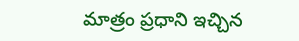మాత్రం ప్రధాని ఇచ్చిన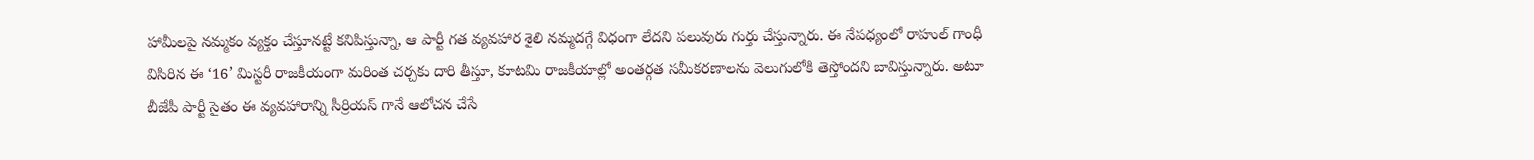హామీలపై నమ్మకం వ్యక్తం చేస్తూనట్టే కనిపిస్తున్నా, ఆ పార్టీ గత వ్యవహార శైలి నమ్మదగ్గే విధంగా లేదని పలువురు గుర్తు చేస్తున్నారు. ఈ నేపధ్యంలో రాహుల్ గాంధీ విసిరిన ఈ ‘16’ మిస్టరీ రాజకీయంగా మరింత చర్చకు దారి తీస్తూ, కూటమి రాజకీయాల్లో అంతర్గత సమీకరణాలను వెలుగులోకి తెస్తోందని బావిస్తున్నారు. అటూ బీజేపీ పార్టీ సైతం ఈ వ్యవహారాన్ని సీర్రియస్ గానే ఆలోచన చేసే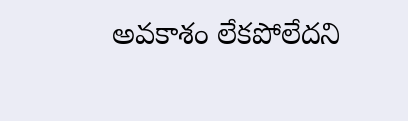అవకాశం లేకపోలేదని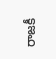రాజకీ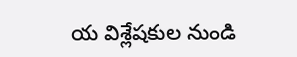య విశ్లేషకుల నుండి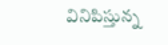వినిపిస్తున్న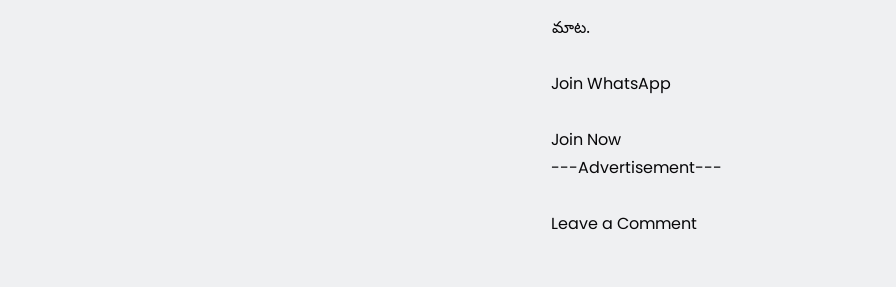మాట.

Join WhatsApp

Join Now
---Advertisement---

Leave a Comment